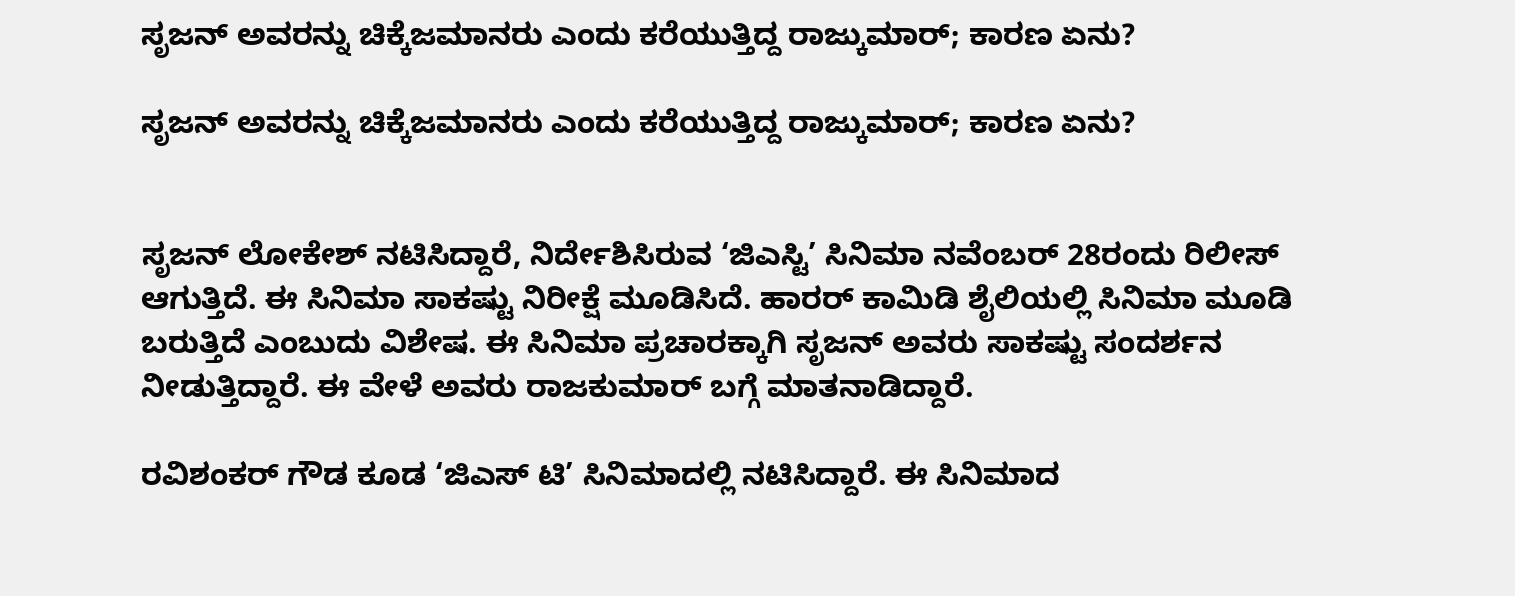ಸೃಜನ್ ಅವರನ್ನು ಚಿಕ್ಕೆಜಮಾನರು ಎಂದು ಕರೆಯುತ್ತಿದ್ದ ರಾಜ್ಕುಮಾರ್; ಕಾರಣ ಏನು?

ಸೃಜನ್ ಅವರನ್ನು ಚಿಕ್ಕೆಜಮಾನರು ಎಂದು ಕರೆಯುತ್ತಿದ್ದ ರಾಜ್ಕುಮಾರ್; ಕಾರಣ ಏನು?


ಸೃಜನ್ ಲೋಕೇಶ್ ನಟಿಸಿದ್ದಾರೆ, ನಿರ್ದೇಶಿಸಿರುವ ‘ಜಿಎಸ್ಟಿ’ ಸಿನಿಮಾ ನವೆಂಬರ್ 28ರಂದು ರಿಲೀಸ್ ಆಗುತ್ತಿದೆ. ಈ ಸಿನಿಮಾ ಸಾಕಷ್ಟು ನಿರೀಕ್ಷೆ ಮೂಡಿಸಿದೆ. ಹಾರರ್ ಕಾಮಿಡಿ ಶೈಲಿಯಲ್ಲಿ ಸಿನಿಮಾ ಮೂಡಿ ಬರುತ್ತಿದೆ ಎಂಬುದು ವಿಶೇಷ. ಈ ಸಿನಿಮಾ ಪ್ರಚಾರಕ್ಕಾಗಿ ಸೃಜನ್ ಅವರು ಸಾಕಷ್ಟು ಸಂದರ್ಶನ ನೀಡುತ್ತಿದ್ದಾರೆ. ಈ ವೇಳೆ ಅವರು ರಾಜಕುಮಾರ್ ಬಗ್ಗೆ ಮಾತನಾಡಿದ್ದಾರೆ.

ರವಿಶಂಕರ್ ಗೌಡ ಕೂಡ ‘ಜಿಎಸ್ ಟಿ’ ಸಿನಿಮಾದಲ್ಲಿ ನಟಿಸಿದ್ದಾರೆ. ಈ ಸಿನಿಮಾದ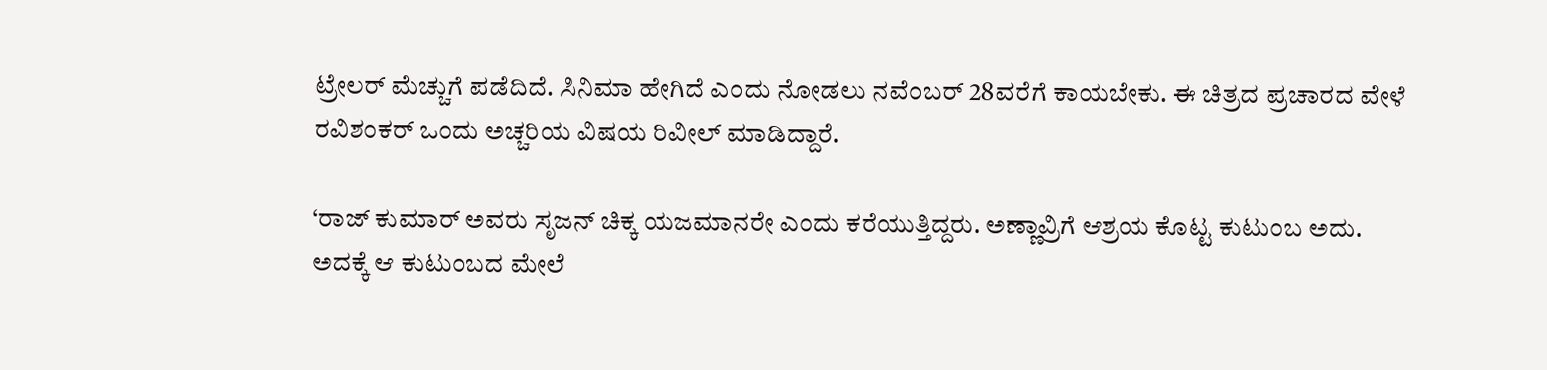ಟ್ರೇಲರ್ ಮೆಚ್ಚುಗೆ ಪಡೆದಿದೆ. ಸಿನಿಮಾ ಹೇಗಿದೆ ಎಂದು ನೋಡಲು ನವೆಂಬರ್ 28ವರೆಗೆ ಕಾಯಬೇಕು. ಈ ಚಿತ್ರದ ಪ್ರಚಾರದ ವೇಳೆ ರವಿಶಂಕರ್ ಒಂದು ಅಚ್ಚರಿಯ ವಿಷಯ ರಿವೀಲ್ ಮಾಡಿದ್ದಾರೆ.

‘ರಾಜ್ ಕುಮಾರ್ ಅವರು ಸೃಜನ್ ಚಿಕ್ಕ ಯಜಮಾನರೇ ಎಂದು ಕರೆಯುತ್ತಿದ್ದರು. ಅಣ್ಣಾವ್ರಿಗೆ ಆಶ್ರಯ ಕೊಟ್ಟ ಕುಟುಂಬ ಅದು. ಅದಕ್ಕೆ ಆ ಕುಟುಂಬದ ಮೇಲೆ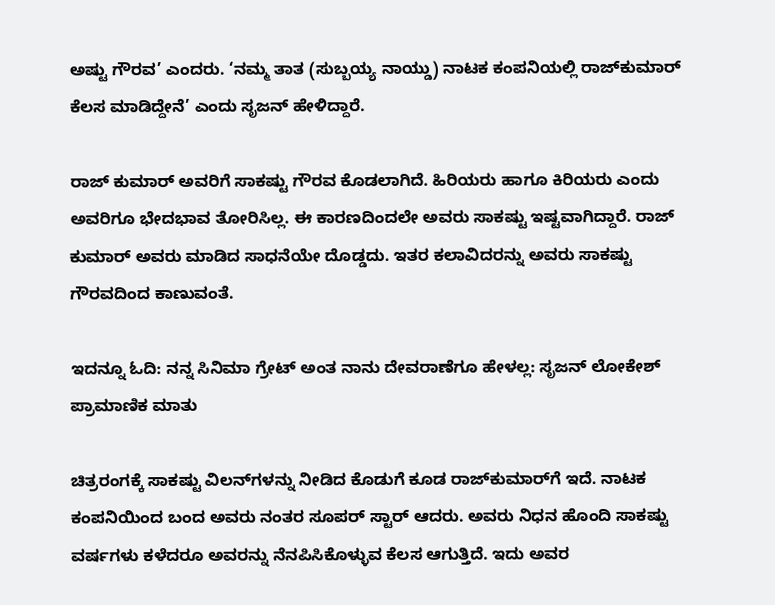ಅಷ್ಟು ಗೌರವ’ ಎಂದರು. ‘ನಮ್ಮ ತಾತ (ಸುಬ್ಬಯ್ಯ ನಾಯ್ಡು) ನಾಟಕ ಕಂಪನಿಯಲ್ಲಿ ರಾಜ್‌ಕುಮಾರ್ ಕೆಲಸ ಮಾಡಿದ್ದೇನೆ’ ಎಂದು ಸೃಜನ್ ಹೇಳಿದ್ದಾರೆ.

ರಾಜ್ ಕುಮಾರ್ ಅವರಿಗೆ ಸಾಕಷ್ಟು ಗೌರವ ಕೊಡಲಾಗಿದೆ. ಹಿರಿಯರು ಹಾಗೂ ಕಿರಿಯರು ಎಂದು ಅವರಿಗೂ ಭೇದಭಾವ ತೋರಿಸಿಲ್ಲ. ಈ ಕಾರಣದಿಂದಲೇ ಅವರು ಸಾಕಷ್ಟು ಇಷ್ಟವಾಗಿದ್ದಾರೆ. ರಾಜ್ ಕುಮಾರ್ ಅವರು ಮಾಡಿದ ಸಾಧನೆಯೇ ದೊಡ್ಡದು. ಇತರ ಕಲಾವಿದರನ್ನು ಅವರು ಸಾಕಷ್ಟು ಗೌರವದಿಂದ ಕಾಣುವಂತೆ.

ಇದನ್ನೂ ಓದಿ: ನನ್ನ ಸಿನಿಮಾ ಗ್ರೇಟ್ ಅಂತ ನಾನು ದೇವರಾಣೆಗೂ ಹೇಳಲ್ಲ: ಸೃಜನ್ ಲೋಕೇಶ್ ಪ್ರಾಮಾಣಿಕ ಮಾತು

ಚಿತ್ರರಂಗಕ್ಕೆ ಸಾಕಷ್ಟು ವಿಲನ್‌ಗಳನ್ನು ನೀಡಿದ ಕೊಡುಗೆ ಕೂಡ ರಾಜ್‌ಕುಮಾರ್‌ಗೆ ಇದೆ. ನಾಟಕ ಕಂಪನಿಯಿಂದ ಬಂದ ಅವರು ನಂತರ ಸೂಪರ್ ಸ್ಟಾರ್ ಆದರು. ಅವರು ನಿಧನ ಹೊಂದಿ ಸಾಕಷ್ಟು ವರ್ಷಗಳು ಕಳೆದರೂ ಅವರನ್ನು ನೆನಪಿಸಿಕೊಳ್ಳುವ ಕೆಲಸ ಆಗುತ್ತಿದೆ. ಇದು ಅವರ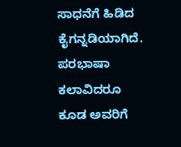ಸಾಧನೆಗೆ ಹಿಡಿದ ಕೈಗನ್ನಡಿಯಾಗಿದೆ. ಪರಭಾಷಾ ಕಲಾವಿದರೂ ಕೂಡ ಅವರಿಗೆ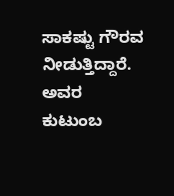ಸಾಕಷ್ಟು ಗೌರವ ನೀಡುತ್ತಿದ್ದಾರೆ. ಅವರ ಕುಟುಂಬ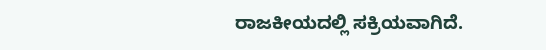ರಾಜಕೀಯದಲ್ಲಿ ಸಕ್ರಿಯವಾಗಿದೆ.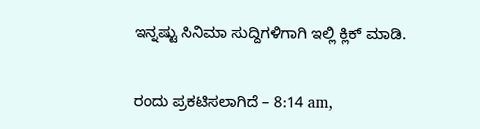ಇನ್ನಷ್ಟು ಸಿನಿಮಾ ಸುದ್ದಿಗಳಿಗಾಗಿ ಇಲ್ಲಿ ಕ್ಲಿಕ್ ಮಾಡಿ.

ರಂದು ಪ್ರಕಟಿಸಲಾಗಿದೆ – 8:14 am,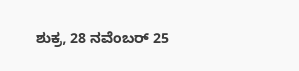ಶುಕ್ರ, 28 ನವೆಂಬರ್ 25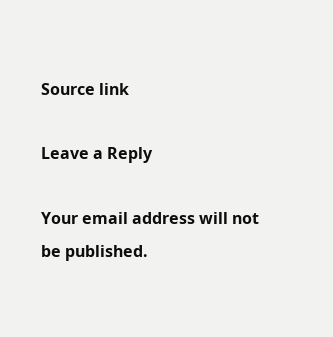Source link

Leave a Reply

Your email address will not be published.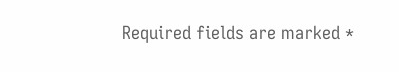Required fields are marked *